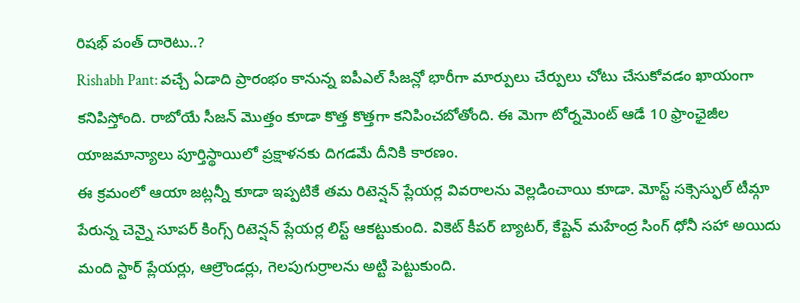రిషభ్ పంత్ దారెటు..?
Rishabh Pant: వచ్చే ఏడాది ప్రారంభం కానున్న ఐపీఎల్ సీజన్లో భారీగా మార్పులు చేర్పులు చోటు చేసుకోవడం ఖాయంగా కనిపిస్తోంది. రాబోయే సీజన్ మొత్తం కూడా కొత్త కొత్తగా కనిపించబోతోంది. ఈ మెగా టోర్నమెంట్ ఆడే 10 ఫ్రాంఛైజీల యాజమాన్యాలు పూర్తిస్థాయిలో ప్రక్షాళనకు దిగడమే దీనికి కారణం.
ఈ క్రమంలో ఆయా జట్లన్నీ కూడా ఇప్పటికే తమ రిటెన్షన్ ప్లేయర్ల వివరాలను వెల్లడించాయి కూడా. మోస్ట్ సక్సెస్ఫుల్ టీమ్గా పేరున్న చెన్నై సూపర్ కింగ్స్ రిటెన్షన్ ప్లేయర్ల లిస్ట్ ఆకట్టుకుంది. వికెట్ కీపర్ బ్యాటర్, కేప్టెన్ మహేంద్ర సింగ్ ధోనీ సహా అయిదు మంది స్టార్ ప్లేయర్లు, ఆల్రౌండర్లు, గెలపుగుర్రాలను అట్టి పెట్టుకుంది.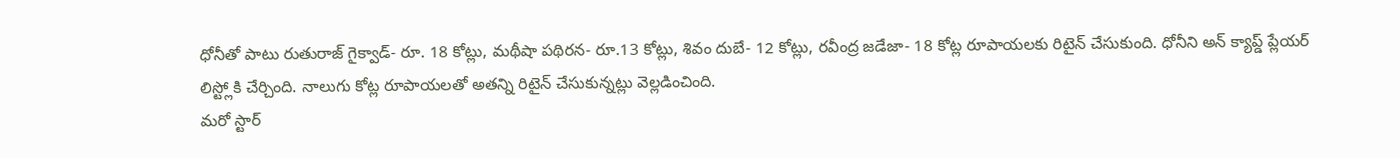ధోనీతో పాటు రుతురాజ్ గైక్వాడ్- రూ. 18 కోట్లు, మథీషా పథిరన- రూ.13 కోట్లు, శివం దుబే- 12 కోట్లు, రవీంద్ర జడేజా- 18 కోట్ల రూపాయలకు రిటైన్ చేసుకుంది. ధోనీని అన్ క్యాప్డ్ ప్లేయర్ లిస్ట్లోకి చేర్చింది. నాలుగు కోట్ల రూపాయలతో అతన్ని రిటైన్ చేసుకున్నట్లు వెల్లడించింది.
మరో స్టార్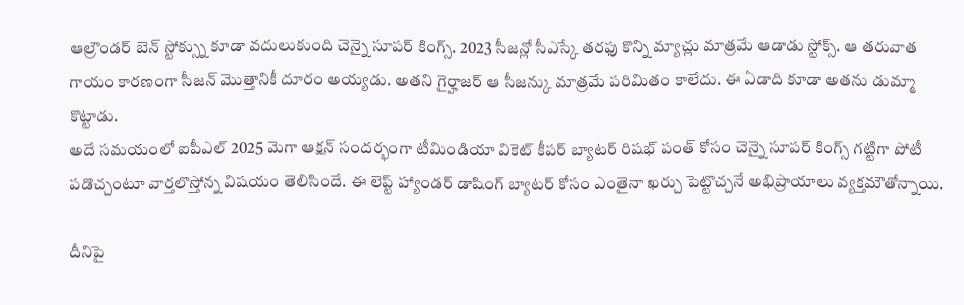ఆల్రౌండర్ బెన్ స్టోక్స్ను కూడా వదులుకుంది చెన్నై సూపర్ కింగ్స్. 2023 సీజన్లో సీఎస్కే తరఫు కొన్ని మ్యాచ్లు మాత్రమే ఆడాడు స్టోక్స్. ఆ తరువాత గాయం కారణంగా సీజన్ మొత్తానికీ దూరం అయ్యడు. అతని గైర్హాజర్ ఆ సీజన్కు మాత్రమే పరిమితం కాలేదు. ఈ ఏడాది కూడా అతను డుమ్మా కొట్టాడు.
అదే సమయంలో ఐపీఎల్ 2025 మెగా ఆక్షన్ సందర్భంగా టీమిండియా వికెట్ కీపర్ బ్యాటర్ రిషభ్ పంత్ కోసం చెన్నై సూపర్ కింగ్స్ గట్టిగా పోటీ పడొచ్చంటూ వార్తలొస్తోన్న విషయం తెలిసిందే. ఈ లెప్ట్ హ్యాండర్ డాషింగ్ బ్యాటర్ కోసం ఎంతైనా ఖర్చు పెట్టొచ్చనే అభిప్రాయాలు వ్యక్తమౌతోన్నాయి.

దీనిపై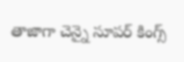తాజాగా చెన్నై సూపర్ కింగ్స్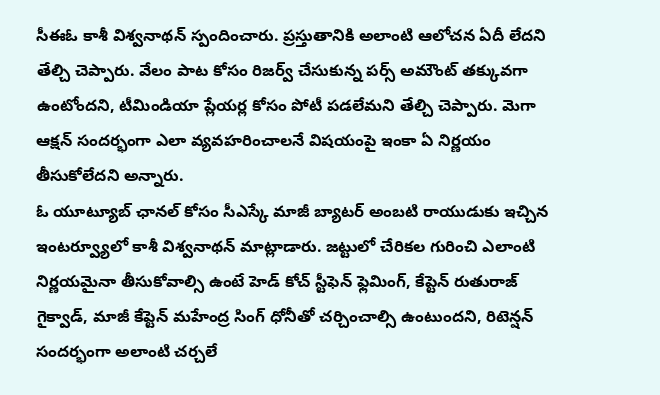సీఈఓ కాశీ విశ్వనాథన్ స్పందించారు. ప్రస్తుతానికి అలాంటి ఆలోచన ఏదీ లేదని తేల్చి చెప్పారు. వేలం పాట కోసం రిజర్వ్ చేసుకున్న పర్స్ అమౌంట్ తక్కువగా ఉంటోందని, టీమిండియా ప్లేయర్ల కోసం పోటీ పడలేమని తేల్చి చెప్పారు. మెగా ఆక్షన్ సందర్భంగా ఎలా వ్యవహరించాలనే విషయంపై ఇంకా ఏ నిర్ణయం తీసుకోలేదని అన్నారు.
ఓ యూట్యూబ్ ఛానల్ కోసం సీఎస్కే మాజీ బ్యాటర్ అంబటి రాయుడుకు ఇచ్చిన ఇంటర్వ్యూలో కాశీ విశ్వనాథన్ మాట్లాడారు. జట్టులో చేరికల గురించి ఎలాంటి నిర్ణయమైనా తీసుకోవాల్సి ఉంటే హెడ్ కోచ్ స్టీఫెన్ ఫ్లెమింగ్, కేప్టెన్ రుతురాజ్ గైక్వాడ్, మాజీ కేప్టెన్ మహేంద్ర సింగ్ ధోనీతో చర్చించాల్సి ఉంటుందని, రిటెన్షన్ సందర్భంగా అలాంటి చర్చలే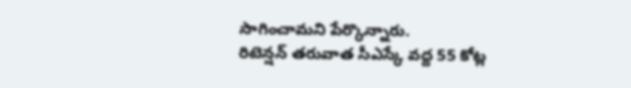సాగించామని పేర్కొన్నారు.
రిటెన్షన్ తరువాత సీఎస్కే వద్ద 55 కోట్ల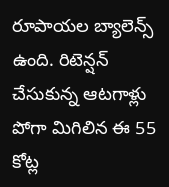రూపాయల బ్యాలెన్స్ ఉంది. రిటెన్షన్ చేసుకున్న ఆటగాళ్లు పోగా మిగిలిన ఈ 55 కోట్ల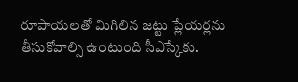రూపాయలతో మిగిలిన జట్టు ప్లేయర్లను తీసుకోవాల్సి ఉంటుంది సీఎస్కేకు.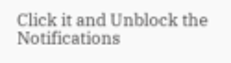Click it and Unblock the Notifications